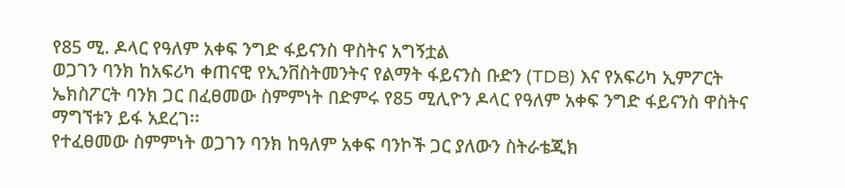የ85 ሚ. ዶላር የዓለም አቀፍ ንግድ ፋይናንስ ዋስትና አግኝቷል
ወጋገን ባንክ ከአፍሪካ ቀጠናዊ የኢንቨስትመንትና የልማት ፋይናንስ ቡድን (TDB) እና የአፍሪካ ኢምፖርት ኤክስፖርት ባንክ ጋር በፈፀመው ስምምነት በድምሩ የ85 ሚሊዮን ዶላር የዓለም አቀፍ ንግድ ፋይናንስ ዋስትና ማግኘቱን ይፋ አደረገ፡፡
የተፈፀመው ስምምነት ወጋገን ባንክ ከዓለም አቀፍ ባንኮች ጋር ያለውን ስትራቴጂክ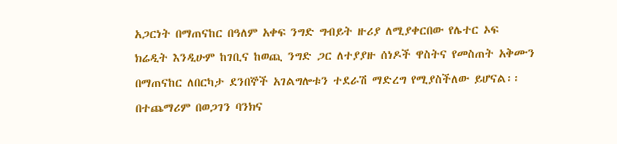አጋርነት በማጠናከር በዓለም አቀፍ ንግድ ግብይት ዙሪያ ለሚያቀርበው የሌተር ኦፍ ክሬዲት እንዲሁም ከገቢና ከወጪ ንግድ ጋር ለተያያዙ ሰነዶች ዋስትና የመስጠት አቅሙን በማጠናከር ለበርካታ ደንበኞች አገልግሎቱን ተደራሽ ማድረግ የሚያስችለው ይሆናል፡፡
በተጨማሪም በወጋገን ባንክና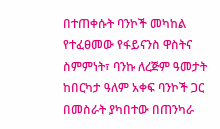በተጠቀሱት ባንኮች መካከል የተፈፀመው የፋይናንስ ዋስትና ስምምነት፣ ባንኩ ለረጅም ዓመታት ከበርካታ ዓለም አቀፍ ባንኮች ጋር በመስራት ያካበተው በጠንካራ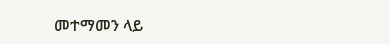መተማመን ላይ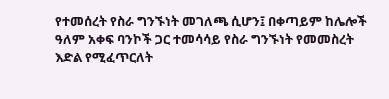የተመሰረት የስራ ግንኙነት መገለጫ ሲሆን፤ በቀጣይም ከሌሎች ዓለም አቀፍ ባንኮች ጋር ተመሳሳይ የስራ ግንኙነት የመመስረት እድል የሚፈጥርለት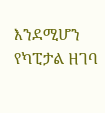እንደሚሆን የካፒታል ዘገባ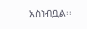አስነብቧል፡፡